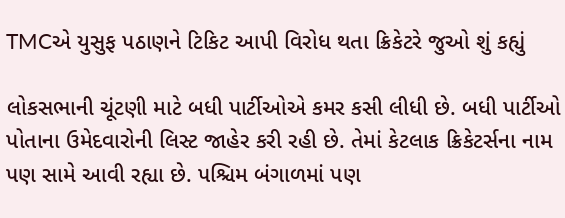TMCએ યુસુફ પઠાણને ટિકિટ આપી વિરોધ થતા ક્રિકેટરે જુઓ શું કહ્યું

લોકસભાની ચૂંટણી માટે બધી પાર્ટીઓએ કમર કસી લીધી છે. બધી પાર્ટીઓ પોતાના ઉમેદવારોની લિસ્ટ જાહેર કરી રહી છે. તેમાં કેટલાક ક્રિકેટર્સના નામ પણ સામે આવી રહ્યા છે. પશ્ચિમ બંગાળમાં પણ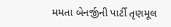મમતા બેનર્જીની પાર્ટી તૃણમૂલ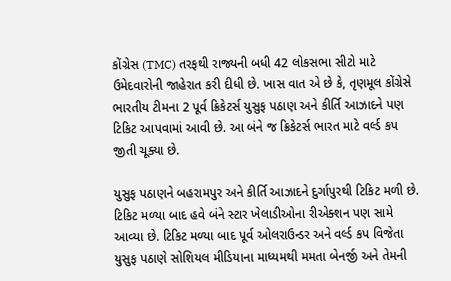કોંગ્રેસ (TMC) તરફથી રાજ્યની બધી 42 લોકસભા સીટો માટે ઉમેદવારોની જાહેરાત કરી દીધી છે. ખાસ વાત એ છે કે, તૃણમૂલ કોંગ્રેસે ભારતીય ટીમના 2 પૂર્વ ક્રિકેટર્સ યુસુફ પઠાણ અને કીર્તિ આઝાદને પણ ટિકિટ આપવામાં આવી છે. આ બંને જ ક્રિકેટર્સ ભારત માટે વર્લ્ડ કપ જીતી ચૂક્યા છે.

યુસુફ પઠાણને બહરામપુર અને કીર્તિ આઝાદને દુર્ગાપુરથી ટિકિટ મળી છે. ટિકિટ મળ્યા બાદ હવે બંને સ્ટાર ખેલાડીઓના રીએક્શન પણ સામે આવ્યા છે. ટિકિટ મળ્યા બાદ પૂર્વ ઓલરાઉન્ડર અને વર્લ્ડ કપ વિજેતા યુસુફ પઠાણે સોશિયલ મીડિયાના માધ્યમથી મમતા બેનર્જી અને તેમની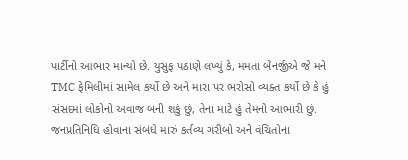પાર્ટીનો આભાર માન્યો છે. યુસુફ પઠાણે લખ્યું કે, મમતા બેનર્જીએ જે મને TMC ફેમિલીમાં સામેલ કર્યો છે અને મારા પર ભરોસો વ્યક્ત કર્યો છે કે હું સંસદમાં લોકોનો અવાજ બની શકું છું, તેના માટે હું તેમનો આભારી છું. જનપ્રતિનિધિ હોવાના સંબંધે મારું કર્તવ્ય ગરીબો અને વંચિતોના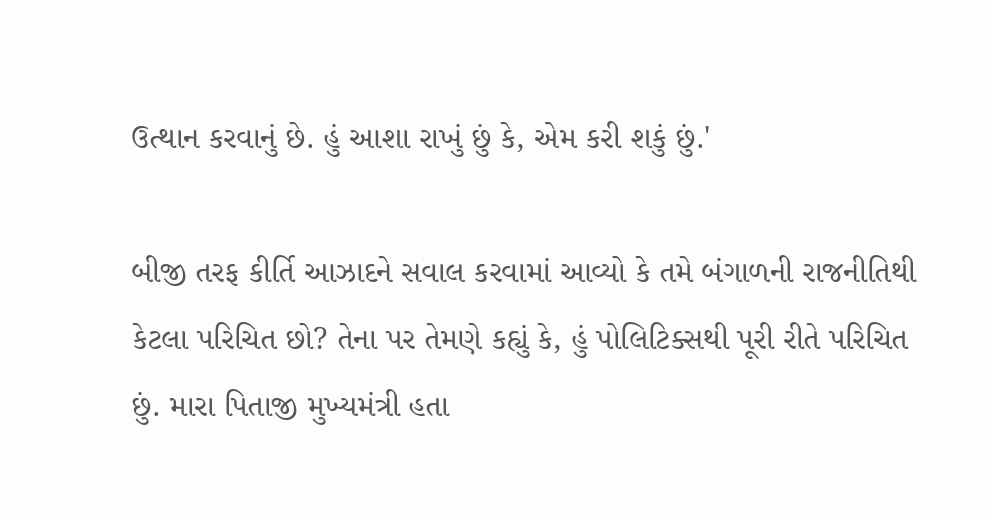ઉત્થાન કરવાનું છે. હું આશા રાખું છું કે, એમ કરી શકું છું.'

બીજી તરફ કીર્તિ આઝાદને સવાલ કરવામાં આવ્યો કે તમે બંગાળની રાજનીતિથી કેટલા પરિચિત છો? તેના પર તેમણે કહ્યું કે, હું પોલિટિક્સથી પૂરી રીતે પરિચિત છું. મારા પિતાજી મુખ્યમંત્રી હતા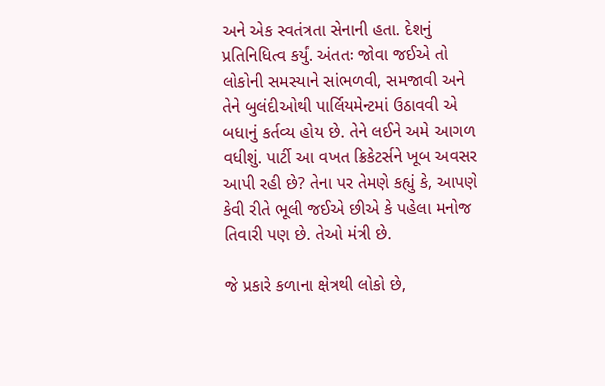અને એક સ્વતંત્રતા સેનાની હતા. દેશનું પ્રતિનિધિત્વ કર્યું. અંતતઃ જોવા જઈએ તો લોકોની સમસ્યાને સાંભળવી, સમજાવી અને તેને બુલંદીઓથી પાર્લિયમેન્ટમાં ઉઠાવવી એ બધાનું કર્તવ્ય હોય છે. તેને લઈને અમે આગળ વધીશું. પાર્ટી આ વખત ક્રિકેટર્સને ખૂબ અવસર આપી રહી છે? તેના પર તેમણે કહ્યું કે, આપણે કેવી રીતે ભૂલી જઈએ છીએ કે પહેલા મનોજ તિવારી પણ છે. તેઓ મંત્રી છે.

જે પ્રકારે કળાના ક્ષેત્રથી લોકો છે,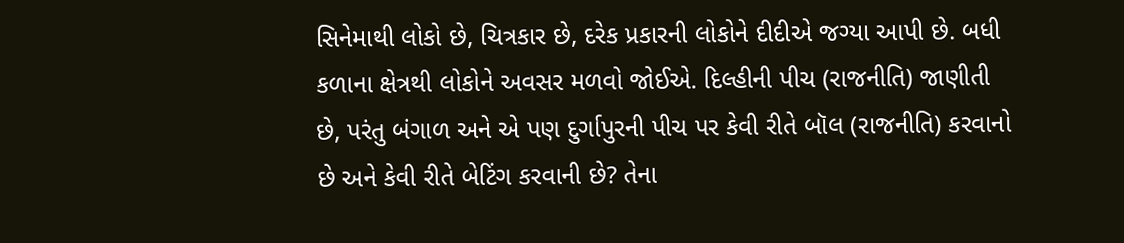સિનેમાથી લોકો છે, ચિત્રકાર છે, દરેક પ્રકારની લોકોને દીદીએ જગ્યા આપી છે. બધી કળાના ક્ષેત્રથી લોકોને અવસર મળવો જોઈએ. દિલ્હીની પીચ (રાજનીતિ) જાણીતી છે, પરંતુ બંગાળ અને એ પણ દુર્ગાપુરની પીચ પર કેવી રીતે બૉલ (રાજનીતિ) કરવાનો છે અને કેવી રીતે બેટિંગ કરવાની છે? તેના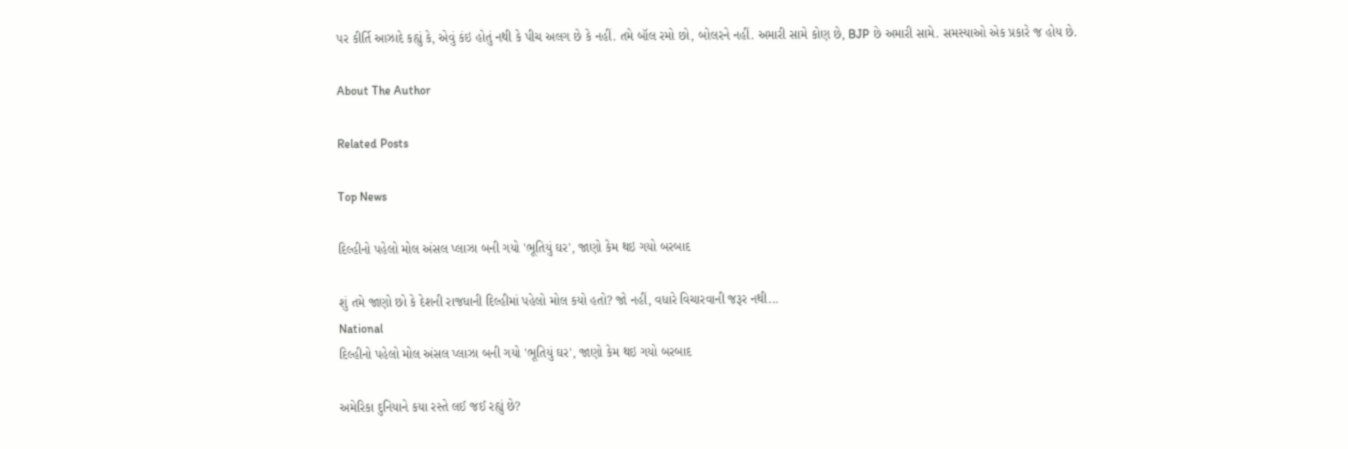પર કીર્તિ આઝાદે કહ્યું કે, એવું કંઇ હોતું નથી કે પીચ અલગ છે કે નહીં. તમે બૉલ રમો છો, બોલરને નહીં. અમારી સામે કોણ છે, BJP છે અમારી સામે. સમસ્યાઓ એક પ્રકારે જ હોય છે.

About The Author

Related Posts

Top News

દિલ્હીનો પહેલો મોલ અંસલ પ્લાઝા બની ગયો 'ભૂતિયું ઘર', જાણો કેમ થઇ ગયો બરબાદ

શું તમે જાણો છો કે દેશની રાજધાની દિલ્હીમાં પહેલો મોલ કયો હતો? જો નહીં, વધારે વિચારવાની જરૂર નથી...
National
દિલ્હીનો પહેલો મોલ અંસલ પ્લાઝા બની ગયો 'ભૂતિયું ઘર', જાણો કેમ થઇ ગયો બરબાદ

અમેરિકા દુનિયાને કયા રસ્તે લઈ જઈ રહ્યું છે?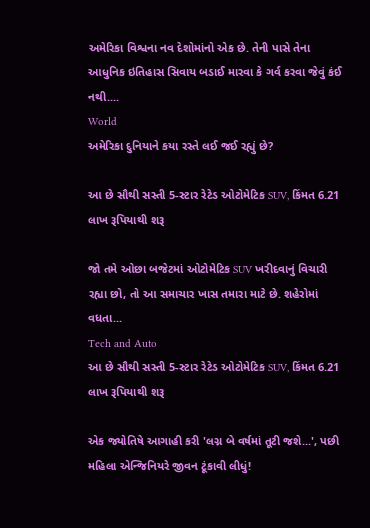અમેરિકા વિશ્વના નવ દેશોમાંનો એક છે. તેની પાસે તેના આધુનિક ઇતિહાસ સિવાય બડાઈ મારવા કે ગર્વ કરવા જેવું કંઈ નથી....
World
અમેરિકા દુનિયાને કયા રસ્તે લઈ જઈ રહ્યું છે?

આ છે સૌથી સસ્તી 5-સ્ટાર રેટેડ ઓટોમેટિક SUV, કિંમત 6.21 લાખ રૂપિયાથી શરૂ

જો તમે ઓછા બજેટમાં ઓટોમેટિક SUV ખરીદવાનું વિચારી રહ્યા છો, તો આ સમાચાર ખાસ તમારા માટે છે. શહેરોમાં વધતા...
Tech and Auto
આ છે સૌથી સસ્તી 5-સ્ટાર રેટેડ ઓટોમેટિક SUV, કિંમત 6.21 લાખ રૂપિયાથી શરૂ

એક જ્યોતિષે આગાહી કરી 'લગ્ન બે વર્ષમાં તૂટી જશે...', પછી મહિલા એન્જિનિયરે જીવન ટૂંકાવી લીધું!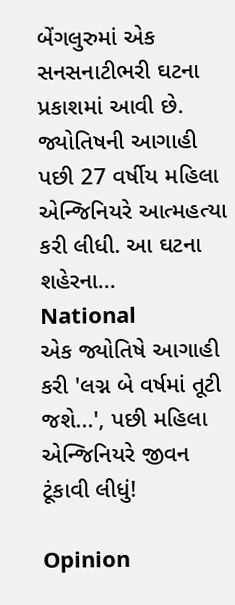બેંગલુરુમાં એક સનસનાટીભરી ઘટના પ્રકાશમાં આવી છે. જ્યોતિષની આગાહી પછી 27 વર્ષીય મહિલા એન્જિનિયરે આત્મહત્યા કરી લીધી. આ ઘટના શહેરના...
National
એક જ્યોતિષે આગાહી કરી 'લગ્ન બે વર્ષમાં તૂટી જશે...', પછી મહિલા એન્જિનિયરે જીવન ટૂંકાવી લીધું!

Opinion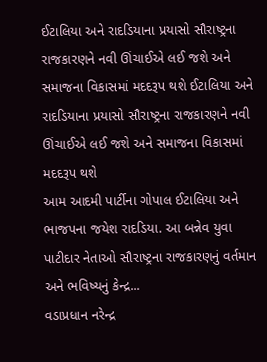ઈટાલિયા અને રાદડિયાના પ્રયાસો સૌરાષ્ટ્રના રાજકારણને નવી ઊંચાઈએ લઈ જશે અને સમાજના વિકાસમાં મદદરૂપ થશે ઈટાલિયા અને રાદડિયાના પ્રયાસો સૌરાષ્ટ્રના રાજકારણને નવી ઊંચાઈએ લઈ જશે અને સમાજના વિકાસમાં મદદરૂપ થશે
આમ આદમી પાર્ટીના ગોપાલ ઈટાલિયા અને ભાજપના જયેશ રાદડિયા. આ બન્નેવ યુવા પાટીદાર નેતાઓ સૌરાષ્ટ્રના રાજકારણનું વર્તમાન અને ભવિષ્યનું કેન્દ્ર...
વડાપ્રધાન નરેન્દ્ર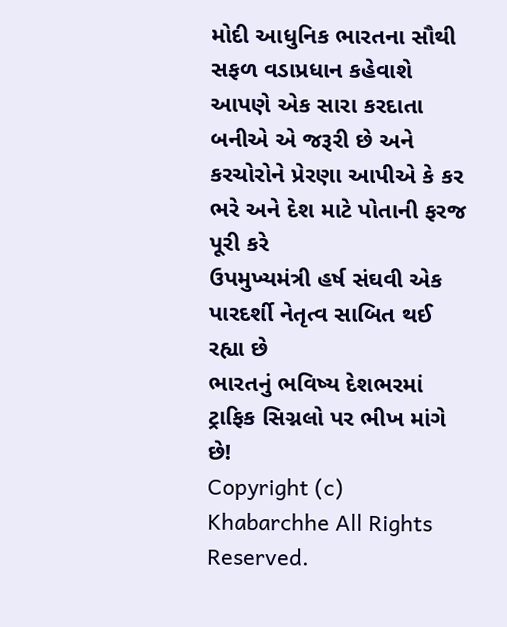મોદી આધુનિક ભારતના સૌથી સફળ વડાપ્રધાન કહેવાશે
આપણે એક સારા કરદાતા બનીએ એ જરૂરી છે અને કરચોરોને પ્રેરણા આપીએ કે કર ભરે અને દેશ માટે પોતાની ફરજ પૂરી કરે
ઉપમુખ્યમંત્રી હર્ષ સંઘવી એક પારદર્શી નેતૃત્વ સાબિત થઈ રહ્યા છે
ભારતનું ભવિષ્ય દેશભરમાં ટ્રાફિક સિગ્નલો પર ભીખ માંગે છે!
Copyright (c) Khabarchhe All Rights Reserved.